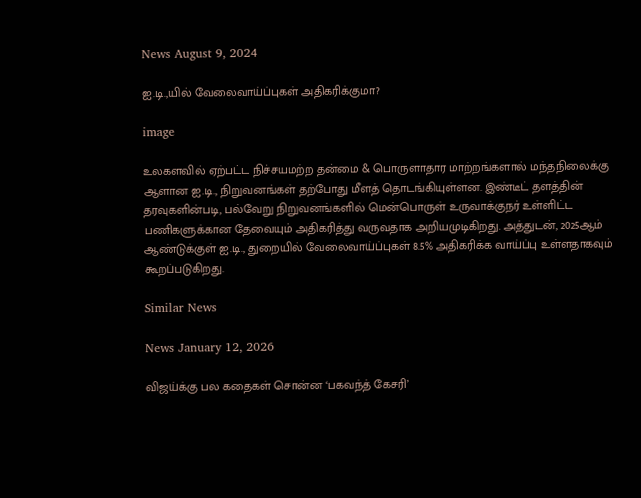News August 9, 2024

ஐ.டி.,யில் வேலைவாய்ப்புகள் அதிகரிக்குமா?

image

உலகளவில் ஏற்பட்ட நிச்சயமற்ற தன்மை & பொருளாதார மாற்றங்களால் மந்தநிலைக்கு ஆளான ஐ.டி., நிறுவனங்கள் தற்போது மீளத் தொடங்கியுள்ளன. இண்டீட் தளத்தின் தரவுகளின்படி, பல்வேறு நிறுவனங்களில் மென்பொருள் உருவாக்குநர் உள்ளிட்ட பணிகளுக்கான தேவையும் அதிகரித்து வருவதாக அறியமுடிகிறது. அத்துடன், 2025ஆம் ஆண்டுக்குள் ஐ.டி., துறையில் வேலைவாய்ப்புகள் 8.5% அதிகரிக்க வாய்ப்பு உள்ளதாகவும் கூறப்படுகிறது.

Similar News

News January 12, 2026

விஜய்க்கு பல கதைகள் சொன்ன ‘பகவந்த் கேசரி’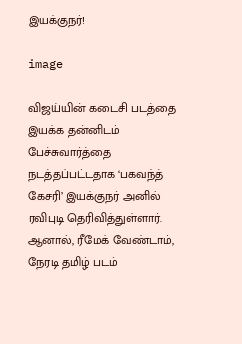இயக்குநர்!

image

விஜய்யின் கடைசி படத்தை இயக்க தன்னிடம் பேச்சுவார்த்தை நடத்தப்பட்டதாக ‘பகவந்த் கேசரி’ இயக்குநர் அனில் ரவிபுடி தெரிவித்துள்ளார். ஆனால், ரீமேக் வேண்டாம், நேரடி தமிழ் படம்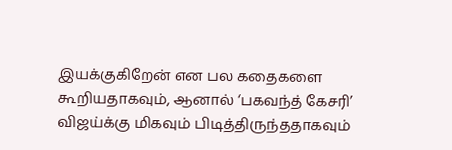இயக்குகிறேன் என பல கதைகளை கூறியதாகவும், ஆனால் ‘பகவந்த் கேசரி’ விஜய்க்கு மிகவும் பிடித்திருந்ததாகவும்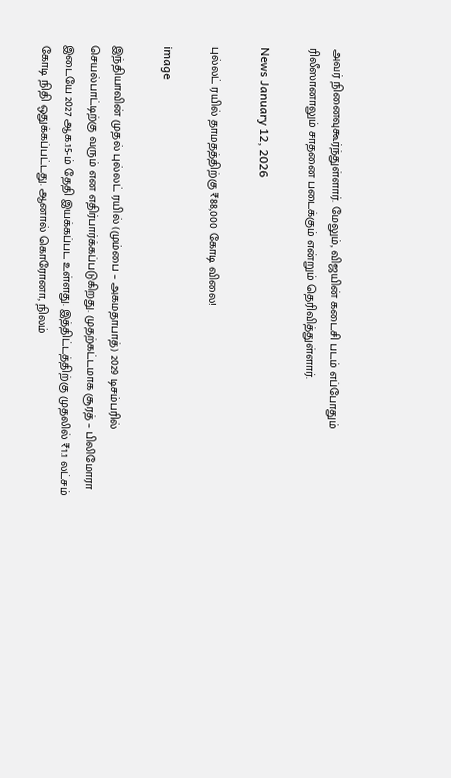அவர் நினைவுகூர்ந்துள்ளார். மேலும், விஜயின் கடைசி படம் எப்போதும் ரிலீஸானாலும் சாதனை படைக்கும் என்றும் தெரிவித்துள்ளார்.

News January 12, 2026

புல்லட் ரயில் தாமதத்திற்கு ₹88,000 கோடி விலை!

image

இந்தியாவின் முதல் புல்லட் ரயில் (மும்பை – அகமதாபாத்) 2029 டிசம்பரில் செயல்பாட்டிற்கு வரும் என எதிர்பார்க்கப்படுகிறது. முதற்கட்டமாக சூரத் – பிலிமோரா இடையே 2027 ஆக.15-ம் தேதி இயக்கப்பட உள்ளது. இத்திட்டத்திற்கு முதலில் ₹1.1 லட்சம் கோடி நிதி ஒதுக்கப்பட்டது. ஆனால் கொரோனா, நிலம்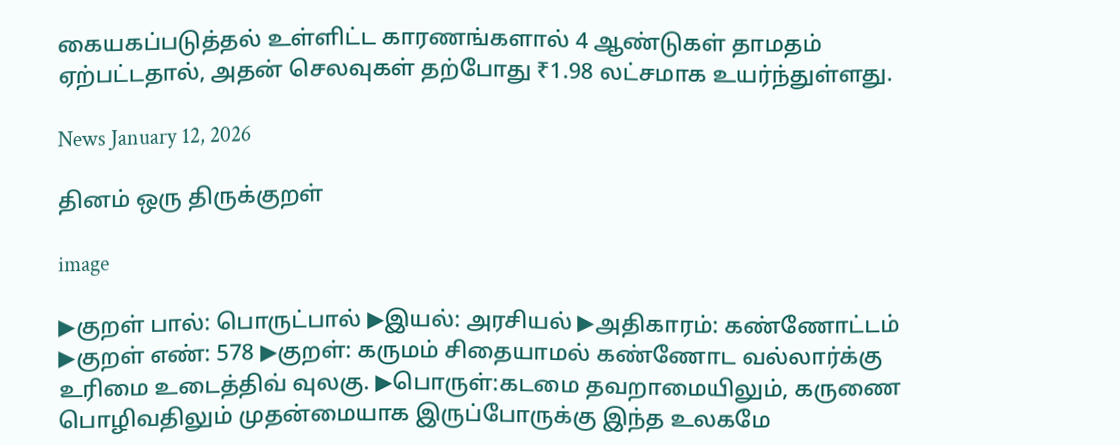கையகப்படுத்தல் உள்ளிட்ட காரணங்களால் 4 ஆண்டுகள் தாமதம் ஏற்பட்டதால், அதன் செலவுகள் தற்போது ₹1.98 லட்சமாக உயர்ந்துள்ளது.

News January 12, 2026

தினம் ஒரு திருக்குறள்

image

▶குறள் பால்: பொருட்பால் ▶இயல்: அரசியல் ▶அதிகாரம்: கண்ணோட்டம் ▶குறள் எண்: 578 ▶குறள்: கருமம் சிதையாமல் கண்ணோட வல்லார்க்கு உரிமை உடைத்திவ் வுலகு. ▶பொருள்:கடமை தவறாமையிலும், கருணை பொழிவதிலும் முதன்மையாக இருப்போருக்கு இந்த உலகமே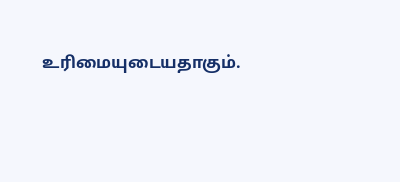உரிமையுடையதாகும்.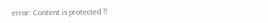error: Content is protected !!